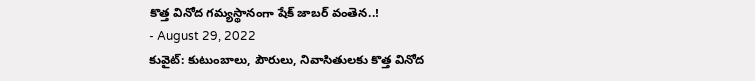కొత్త వినోద గమ్యస్థానంగా షేక్ జాబర్ వంతెన..!
- August 29, 2022
కువైట్: కుటుంబాలు, పౌరులు, నివాసితులకు కొత్త వినోద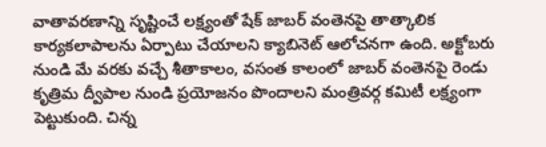వాతావరణాన్ని సృష్టించే లక్ష్యంతో షేక్ జాబర్ వంతెనపై తాత్కాలిక కార్యకలాపాలను ఏర్పాటు చేయాలని క్యాబినెట్ ఆలోచనగా ఉంది. అక్టోబరు నుండి మే వరకు వచ్చే శీతాకాలం, వసంత కాలంలో జాబర్ వంతెనపై రెండు కృత్రిమ ద్వీపాల నుండి ప్రయోజనం పొందాలని మంత్రివర్గ కమిటీ లక్ష్యంగా పెట్టుకుంది. చిన్న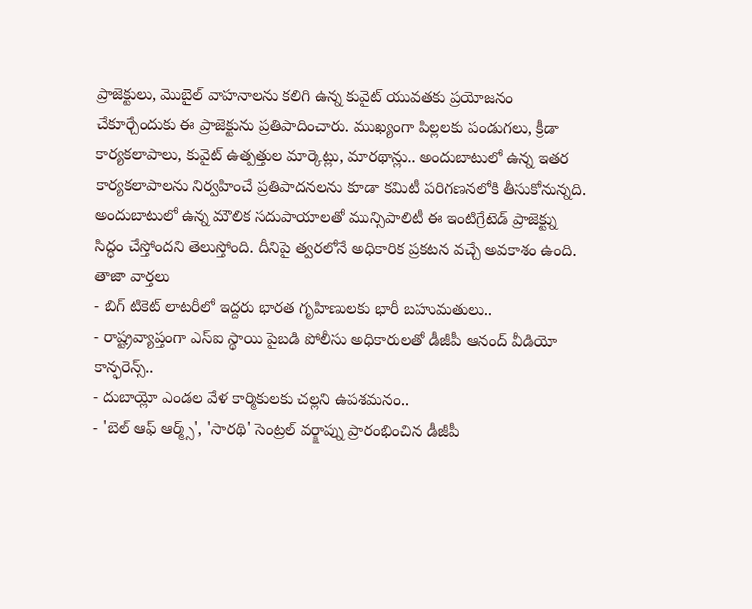ప్రాజెక్టులు, మొబైల్ వాహనాలను కలిగి ఉన్న కువైట్ యువతకు ప్రయోజనం చేకూర్చేందుకు ఈ ప్రాజెక్టును ప్రతిపాదించారు. ముఖ్యంగా పిల్లలకు పండుగలు, క్రీడా కార్యకలాపాలు, కువైట్ ఉత్పత్తుల మార్కెట్లు, మారథాన్లు.. అందుబాటులో ఉన్న ఇతర కార్యకలాపాలను నిర్వహించే ప్రతిపాదనలను కూడా కమిటీ పరిగణనలోకి తీసుకోనున్నది. అందుబాటులో ఉన్న మౌలిక సదుపాయాలతో మున్సిపాలిటీ ఈ ఇంటిగ్రేటెడ్ ప్రాజెక్ట్ను సిద్ధం చేస్తోందని తెలుస్తోంది. దీనిపై త్వరలోనే అధికారిక ప్రకటన వచ్చే అవకాశం ఉంది.
తాజా వార్తలు
- బిగ్ టికెట్ లాటరీలో ఇద్దరు భారత గృహిణులకు భారీ బహుమతులు..
- రాష్ట్రవ్యాప్తంగా ఎస్ఐ స్థాయి పైబడి పోలీసు అధికారులతో డీజీపీ ఆనంద్ వీడియో కాన్ఫరెన్స్..
- దుబాయ్లో ఎండల వేళ కార్మికులకు చల్లని ఉపశమనం..
- 'బెల్ ఆఫ్ ఆర్మ్స్', 'సారథి' సెంట్రల్ వర్క్షాప్ను ప్రారంభించిన డీజీపీ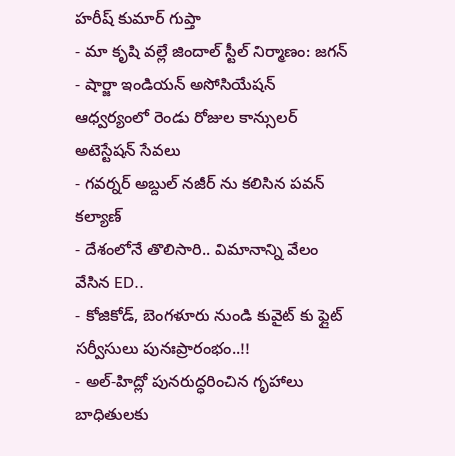హరీష్ కుమార్ గుప్తా
- మా కృషి వల్లే జిందాల్ స్టీల్ నిర్మాణం: జగన్
- షార్జా ఇండియన్ అసోసియేషన్ ఆధ్వర్యంలో రెండు రోజుల కాన్సులర్ అటెస్టేషన్ సేవలు
- గవర్నర్ అబ్దుల్ నజీర్ ను కలిసిన పవన్ కల్యాణ్
- దేశంలోనే తొలిసారి.. విమానాన్ని వేలం వేసిన ED..
- కోజికోడ్, బెంగళూరు నుండి కువైట్ కు ఫ్లైట్ సర్వీసులు పునఃప్రారంభం..!!
- అల్-హిద్లో పునరుద్ధరించిన గృహాలు బాధితులకు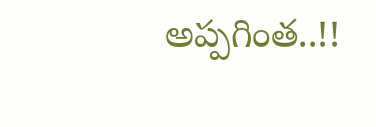అప్పగింత..!!